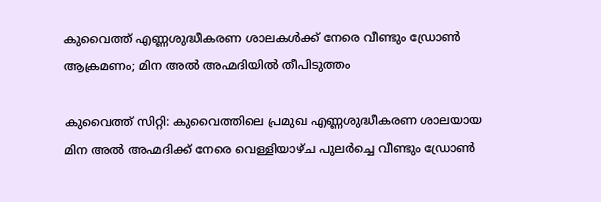കുവൈത്ത് എണ്ണശുദ്ധീകരണ ശാലകൾക്ക് നേരെ വീണ്ടും ഡ്രോൺ ആക്രമണം; മിന അൽ അഹ്മദിയിൽ തീപിടുത്തം

കുവൈത്ത് സിറ്റി: കുവൈത്തിലെ പ്രമുഖ എണ്ണശുദ്ധീകരണ ശാലയായ മിന അൽ അഹ്മദിക്ക് നേരെ വെള്ളിയാഴ്ച പുലർച്ചെ വീണ്ടും ഡ്രോൺ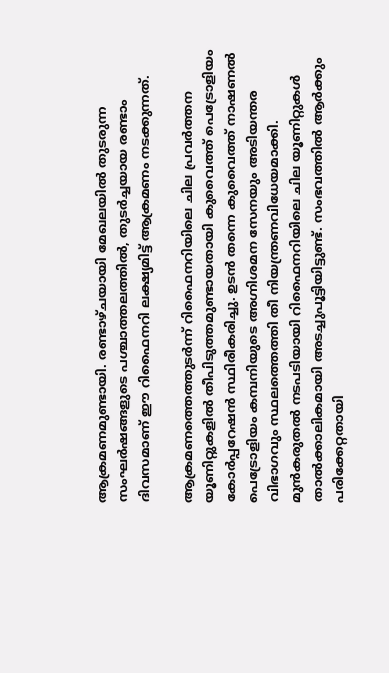ആക്രമണമുണ്ടായി. രണ്ടാഴ്ചയായി മേഖലയിൽ തുടരുന്ന സംഘർഷങ്ങളുടെ പശ്ചാത്തലത്തിൽ, തുടർച്ചയായ രണ്ടാം ദിവസമാണ് ഈ റിഫൈനറി ലക്ഷ്യമിട്ട് ആക്രമണം നടക്കുന്നത്.

ആക്രമണത്തെത്തുടർന്ന് റിഫൈനറിയിലെ ചില പ്രവർത്തന യൂണിറ്റുകളിൽ തീപിടുത്തമുണ്ടായതായി കുവൈത്ത് പെട്രോളിയം കോർപ്പറേഷൻ സ്ഥിരീകരിച്ചു. ഉടൻ തന്നെ കുവൈത്ത് നാഷണൽ പെട്രോളിയം കമ്പനിയുടെ അഗ്നിശമന സേനയും അടിയന്തര വിഭാഗവും സ്ഥലത്തെത്തി തീ നിയന്ത്രണവിധേയമാക്കി. മുൻകരുതൽ നടപടിയായി റിഫൈനറിയിലെ ചില യൂണിറ്റുകൾ താൽക്കാലികമായി അടച്ചുപൂട്ടിയിട്ടുണ്ട്. സംഭവത്തിൽ ആർക്കും പരിക്കേറ്റതായി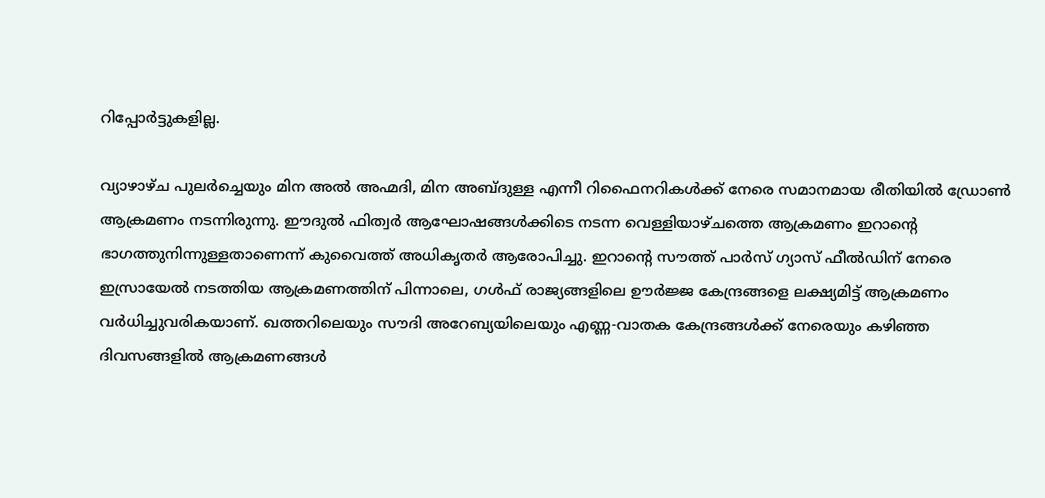റിപ്പോർട്ടുകളില്ല.

വ്യാഴാഴ്ച പുലർച്ചെയും മിന അൽ അഹ്മദി, മിന അബ്ദുള്ള എന്നീ റിഫൈനറികൾക്ക് നേരെ സമാനമായ രീതിയിൽ ഡ്രോൺ ആക്രമണം നടന്നിരുന്നു. ഈദുൽ ഫിത്വർ ആഘോഷങ്ങൾക്കിടെ നടന്ന വെള്ളിയാഴ്ചത്തെ ആക്രമണം ഇറാന്റെ ഭാഗത്തുനിന്നുള്ളതാണെന്ന് കുവൈത്ത് അധികൃതർ ആരോപിച്ചു. ഇറാന്റെ സൗത്ത് പാർസ് ഗ്യാസ് ഫീൽഡിന് നേരെ ഇസ്രായേൽ നടത്തിയ ആക്രമണത്തിന് പിന്നാലെ, ഗൾഫ് രാജ്യങ്ങളിലെ ഊർജ്ജ കേന്ദ്രങ്ങളെ ലക്ഷ്യമിട്ട് ആക്രമണം വർധിച്ചുവരികയാണ്. ഖത്തറിലെയും സൗദി അറേബ്യയിലെയും എണ്ണ-വാതക കേന്ദ്രങ്ങൾക്ക് നേരെയും കഴിഞ്ഞ ദിവസങ്ങളിൽ ആക്രമണങ്ങൾ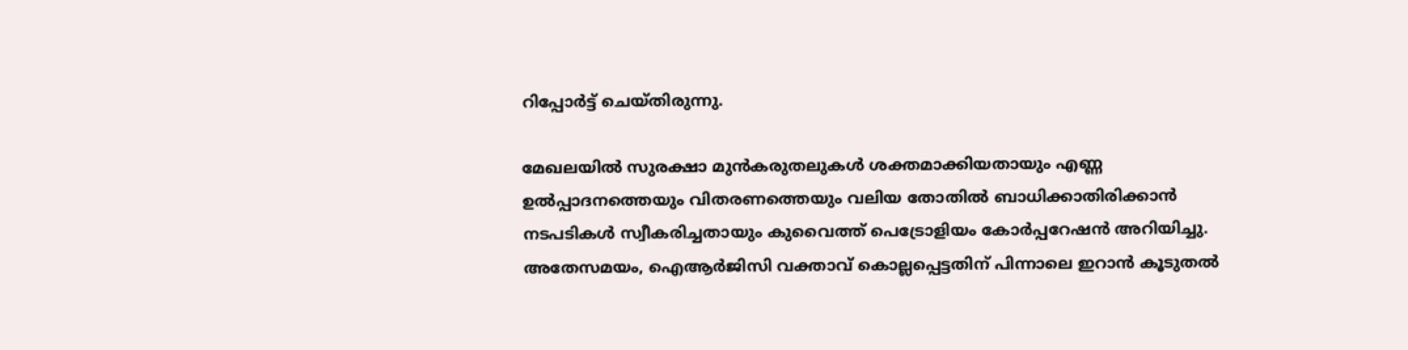റിപ്പോർട്ട് ചെയ്തിരുന്നു.

മേഖലയിൽ സുരക്ഷാ മുൻകരുതലുകൾ ശക്തമാക്കിയതായും എണ്ണ ഉൽപ്പാദനത്തെയും വിതരണത്തെയും വലിയ തോതിൽ ബാധിക്കാതിരിക്കാൻ നടപടികൾ സ്വീകരിച്ചതായും കുവൈത്ത് പെട്രോളിയം കോർപ്പറേഷൻ അറിയിച്ചു. അതേസമയം, ഐആർജിസി വക്താവ് കൊല്ലപ്പെട്ടതിന് പിന്നാലെ ഇറാൻ കൂടുതൽ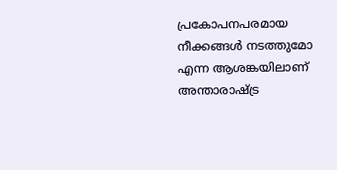പ്രകോപനപരമായ നീക്കങ്ങൾ നടത്തുമോ എന്ന ആശങ്കയിലാണ് അന്താരാഷ്ട്ര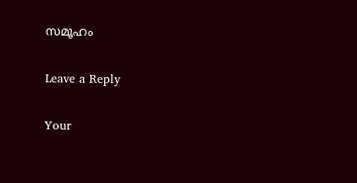സമൂഹം

Leave a Reply

Your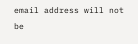email address will not be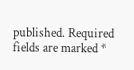published. Required fields are marked *